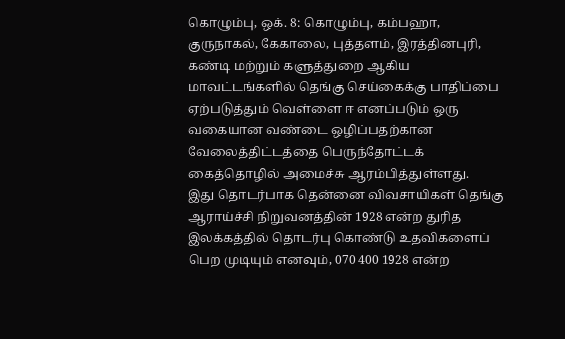கொழும்பு, ஒக். 8: கொழும்பு, கம்பஹா, குருநாகல், கேகாலை, புத்தளம், இரத்தினபுரி, கண்டி மற்றும் களுத்துறை ஆகிய மாவட்டங்களில் தெங்கு செய்கைக்கு பாதிப்பை ஏற்படுத்தும் வெள்ளை ஈ எனப்படும் ஒரு வகையான வண்டை ஒழிப்பதற்கான வேலைத்திட்டத்தை பெருந்தோட்டக் கைத்தொழில் அமைச்சு ஆரம்பித்துள்ளது.
இது தொடர்பாக தென்னை விவசாயிகள் தெங்கு ஆராய்ச்சி நிறுவனத்தின் 1928 என்ற துரித இலக்கத்தில் தொடர்பு கொண்டு உதவிகளைப் பெற முடியும் எனவும், 070 400 1928 என்ற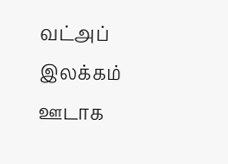வட்அப் இலக்கம் ஊடாக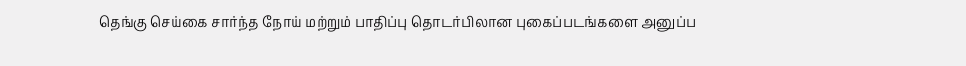தெங்கு செய்கை சார்ந்த நோய் மற்றும் பாதிப்பு தொடர்பிலான புகைப்படங்களை அனுப்ப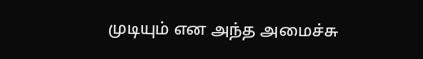முடியும் என அந்த அமைச்சு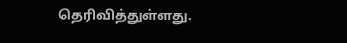தெரிவித்துள்ளது.